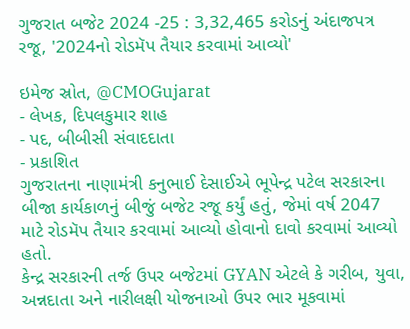ગુજરાત બજેટ 2024 -25 : 3,32,465 કરોડનું અંદાજપત્ર રજૂ, '2024નો રોડમૅપ તૈયાર કરવામાં આવ્યો'

ઇમેજ સ્રોત, @CMOGujarat
- લેખક, દિપલકુમાર શાહ
- પદ, બીબીસી સંવાદદાતા
- પ્રકાશિત
ગુજરાતના નાણામંત્રી કનુભાઈ દેસાઈએ ભૂપેન્દ્ર પટેલ સરકારના બીજા કાર્યકાળનું બીજું બજેટ રજૂ કર્યું હતું, જેમાં વર્ષ 2047 માટે રોડમૅપ તૈયાર કરવામાં આવ્યો હોવાનો દાવો કરવામાં આવ્યો હતો.
કેન્દ્ર સરકારની તર્જ ઉપર બજેટમાં GYAN એટલે કે ગરીબ, યુવા, અન્નદાતા અને નારીલક્ષી યોજનાઓ ઉપર ભાર મૂકવામાં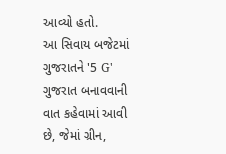આવ્યો હતો.
આ સિવાય બજેટમાં ગુજરાતને '5 G' ગુજરાત બનાવવાની વાત કહેવામાં આવી છે, જેમાં ગ્રીન,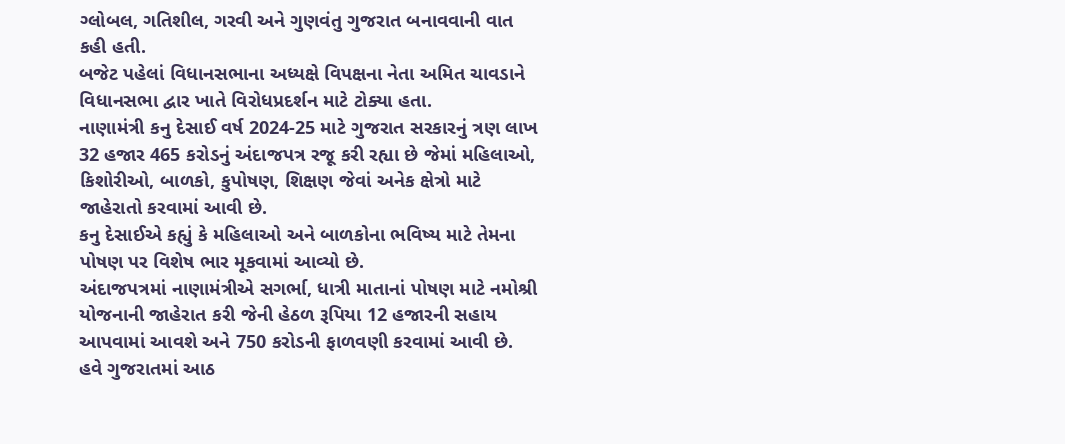ગ્લોબલ, ગતિશીલ, ગરવી અને ગુણવંતુ ગુજરાત બનાવવાની વાત કહી હતી.
બજેટ પહેલાં વિધાનસભાના અધ્યક્ષે વિપક્ષના નેતા અમિત ચાવડાને વિધાનસભા દ્વાર ખાતે વિરોધપ્રદર્શન માટે ટોક્યા હતા.
નાણામંત્રી કનુ દેસાઈ વર્ષ 2024-25 માટે ગુજરાત સરકારનું ત્રણ લાખ 32 હજાર 465 કરોડનું અંદાજપત્ર રજૂ કરી રહ્યા છે જેમાં મહિલાઓ, કિશોરીઓ, બાળકો, કુપોષણ, શિક્ષણ જેવાં અનેક ક્ષેત્રો માટે જાહેરાતો કરવામાં આવી છે.
કનુ દેસાઈએ કહ્યું કે મહિલાઓ અને બાળકોના ભવિષ્ય માટે તેમના પોષણ પર વિશેષ ભાર મૂકવામાં આવ્યો છે.
અંદાજપત્રમાં નાણામંત્રીએ સગર્ભા, ધાત્રી માતાનાં પોષણ માટે નમોશ્રી યોજનાની જાહેરાત કરી જેની હેઠળ રૂપિયા 12 હજારની સહાય આપવામાં આવશે અને 750 કરોડની ફાળવણી કરવામાં આવી છે.
હવે ગુજરાતમાં આઠ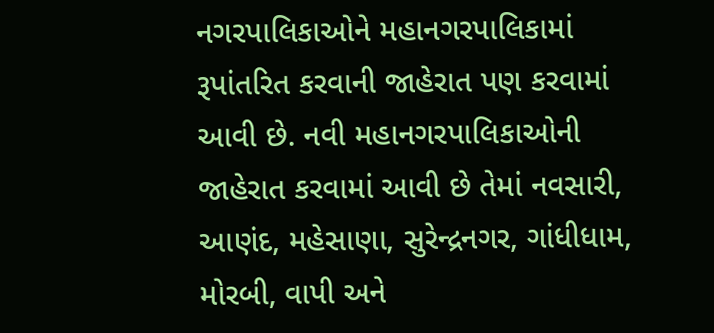નગરપાલિકાઓને મહાનગરપાલિકામાં રૂપાંતરિત કરવાની જાહેરાત પણ કરવામાં આવી છે. નવી મહાનગરપાલિકાઓની જાહેરાત કરવામાં આવી છે તેમાં નવસારી, આણંદ, મહેસાણા, સુરેન્દ્રનગર, ગાંધીધામ, મોરબી, વાપી અને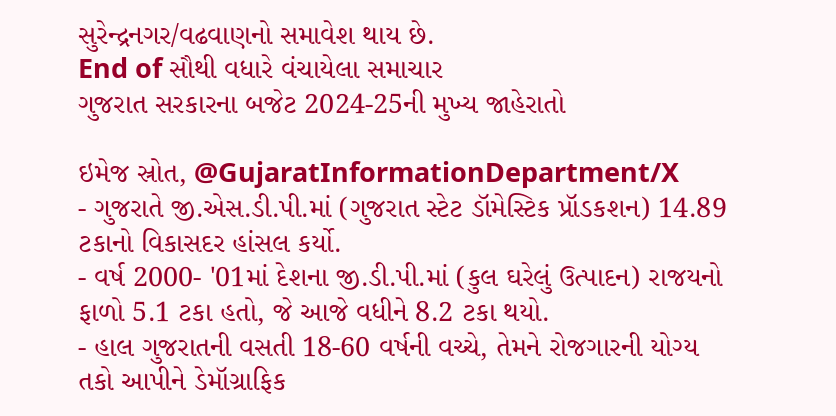સુરેન્દ્રનગર/વઢવાણનો સમાવેશ થાય છે.
End of સૌથી વધારે વંચાયેલા સમાચાર
ગુજરાત સરકારના બજેટ 2024-25ની મુખ્ય જાહેરાતો

ઇમેજ સ્રોત, @GujaratInformationDepartment/X
- ગુજરાતે જી.એસ.ડી.પી.માં (ગુજરાત સ્ટેટ ડૉમેસ્ટિક પ્રૉડકશન) 14.89 ટકાનો વિકાસદર હાંસલ કર્યો.
- વર્ષ 2000- '01માં દેશના જી.ડી.પી.માં (કુલ ઘરેલું ઉત્પાદન) રાજયનો ફાળો 5.1 ટકા હતો, જે આજે વધીને 8.2 ટકા થયો.
- હાલ ગુજરાતની વસતી 18-60 વર્ષની વચ્ચે, તેમને રોજગારની યોગ્ય તકો આપીને ડેમૉગ્રાફિક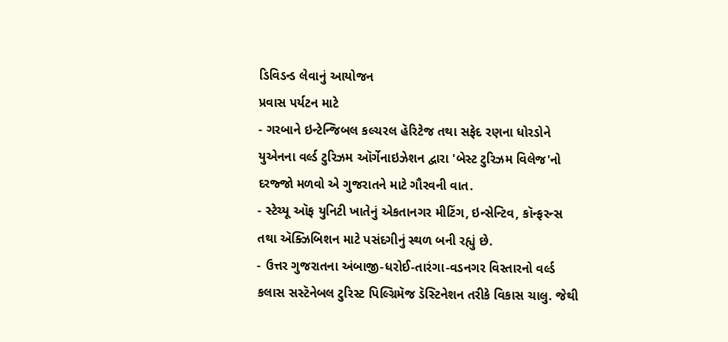ડિવિડન્ડ લેવાનું આયોજન
પ્રવાસ પર્યટન માટે
- ગરબાને ઇન્ટેન્જિબલ કલ્ચરલ હૅરિટેજ તથા સફેદ રણના ધોરડોને યુએનના વર્લ્ડ ટુરિઝમ ઑર્ગેનાઇઝેશન દ્વારા 'બેસ્ટ ટુરિઝમ વિલેજ'નો દરજ્જો મળવો એ ગુજરાતને માટે ગૌરવની વાત.
- સ્ટેચ્યૂ ઑફ યુનિટી ખાતેનું એકતાનગર મીટિંગ, ઇન્સેન્ટિવ, કૉન્ફરન્સ તથા ઍક્ઝિબિશન માટે પસંદગીનું સ્થળ બની રહ્યું છે.
- ઉત્તર ગુજરાતના અંબાજી-ધરોઈ-તારંગા-વડનગર વિસ્તારનો વર્લ્ડ કલાસ સસ્ટૅનેબલ ટુરિસ્ટ પિલ્ગ્રિમૅજ ડૅસ્ટિનેશન તરીકે વિકાસ ચાલુ. જેથી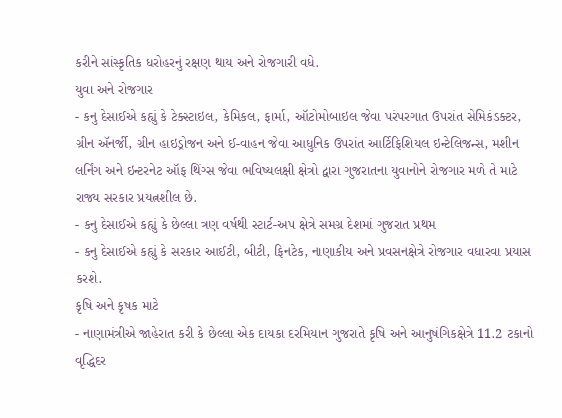કરીને સાંસ્કૃતિક ધરોહરનું રક્ષણ થાય અને રોજગારી વધે.
યુવા અને રોજગાર
- કનુ દેસાઈએ કહ્યું કે ટેક્સ્ટાઇલ, કેમિકલ, ફાર્મા, ઑટોમોબાઇલ જેવા પરંપરગાત ઉપરાંત સેમિકંડક્ટર, ગ્રીન ઍનર્જી, ગ્રીન હાઇડ્રોજન અને ઈ-વાહન જેવા આધુનિક ઉપરાંત આર્ટિફિશિયલ ઇન્ટેલિજન્સ, મશીન લર્નિંગ અને ઇન્ટરનેટ ઑફ થિંગ્સ જેવા ભવિષ્યલક્ષી ક્ષેત્રો દ્વારા ગુજરાતના યુવાનોને રોજગાર મળે તે માટે રાજ્ય સરકાર પ્રયત્નશીલ છે.
- કનુ દેસાઈએ કહ્યું કે છેલ્લા ત્રણ વર્ષથી સ્ટાર્ટ-અપ ક્ષેત્રે સમગ્ર દેશમાં ગુજરાત પ્રથમ
- કનુ દેસાઈએ કહ્યું કે સરકાર આઈટી, બીટી, ફિનટેક, નાણાકીય અને પ્રવસનક્ષેત્રે રોજગાર વધારવા પ્રયાસ કરશે.
કૃષિ અને કૃષક માટે
- નાણામંત્રીએ જાહેરાત કરી કે છેલ્લા એક દાયકા દરમિયાન ગુજરાતે કૃષિ અને આનુષંગિકક્ષેત્રે 11.2 ટકાનો વૃદ્ધિદર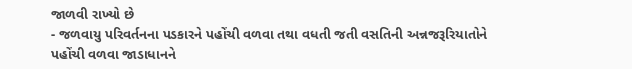જાળવી રાખ્યો છે
- જળવાયુ પરિવર્તનના પડકારને પહોંચી વળવા તથા વધતી જતી વસતિની અન્નજરૂરિયાતોને પહોંચી વળવા જાડાધાનને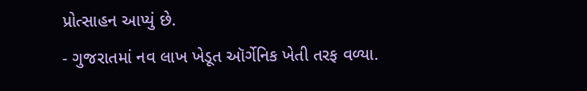પ્રોત્સાહન આપ્યું છે.
- ગુજરાતમાં નવ લાખ ખેડૂત ઑર્ગેનિક ખેતી તરફ વળ્યા.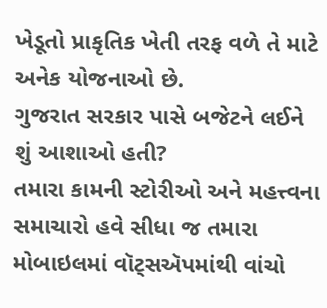ખેડૂતો પ્રાકૃતિક ખેતી તરફ વળે તે માટે અનેક યોજનાઓ છે.
ગુજરાત સરકાર પાસે બજેટને લઈને શું આશાઓ હતી?
તમારા કામની સ્ટોરીઓ અને મહત્ત્વના સમાચારો હવે સીધા જ તમારા મોબાઇલમાં વૉટ્સઍપમાંથી વાંચો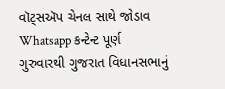વૉટ્સઍપ ચેનલ સાથે જોડાવ
Whatsapp કન્ટેન્ટ પૂર્ણ
ગુરુવારથી ગુજરાત વિધાનસભાનું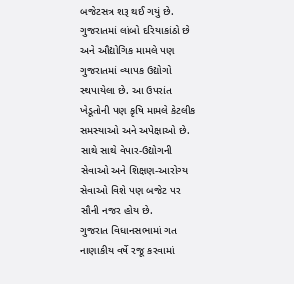બજેટસત્ર શરૂ થઈ ગયું છે. ગુજરાતમાં લાંબો દરિયાકાંઠો છે અને ઔદ્યોગિક મામલે પણ ગુજરાતમાં વ્યાપક ઉદ્યોગો સ્થપાયેલા છે. આ ઉપરાંત ખેડૂતોની પણ કૃષિ મામલે કેટલીક સમસ્યાઓ અને અપેક્ષાઓ છે. સાથે સાથે વેપાર-ઉદ્યોગની સેવાઓ અને શિક્ષણ-આરોગ્ય સેવાઓ વિશે પણ બજેટ પર સૌની નજર હોય છે.
ગુજરાત વિધાનસભામાં ગત નાણાકીય વર્ષે રજૂ કરવામાં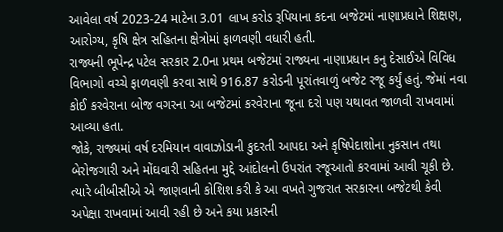આવેલા વર્ષ 2023-24 માટેના 3.01 લાખ કરોડ રૂપિયાના કદના બજેટમાં નાણાપ્રધાને શિક્ષણ, આરોગ્ય, કૃષિ ક્ષેત્ર સહિતના ક્ષેત્રોમાં ફાળવણી વધારી હતી.
રાજ્યની ભૂપેન્દ્ર પટેલ સરકાર 2.0ના પ્રથમ બજેટમાં રાજ્યના નાણાપ્રધાન કનુ દેસાઈએ વિવિધ વિભાગો વચ્ચે ફાળવણી કરવા સાથે 916.87 કરોડની પૂરાંતવાળું બજેટ રજૂ કર્યું હતું. જેમાં નવા કોઈ કરવેરાના બોજ વગરના આ બજેટમાં કરવેરાના જૂના દરો પણ યથાવત જાળવી રાખવામાં આવ્યા હતા.
જોકે, રાજ્યમાં વર્ષ દરમિયાન વાવાઝોડાની કુદરતી આપદા અને કૃષિપેદાશોના નુકસાન તથા બેરોજગારી અને મોંઘવારી સહિતના મુદ્દે આંદોલનો ઉપરાંત રજૂઆતો કરવામાં આવી ચૂકી છે. ત્યારે બીબીસીએ એ જાણવાની કોશિશ કરી કે આ વખતે ગુજરાત સરકારના બજેટથી કેવી અપેક્ષા રાખવામાં આવી રહી છે અને કયા પ્રકારની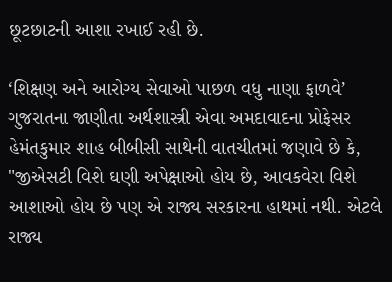છૂટછાટની આશા રખાઈ રહી છે.

‘શિક્ષણ અને આરોગ્ય સેવાઓ પાછળ વધુ નાણા ફાળવે’
ગુજરાતના જાણીતા અર્થશાસ્ત્રી એવા અમદાવાદના પ્રોફેસર હેમંતકુમાર શાહ બીબીસી સાથેની વાતચીતમાં જણાવે છે કે, "જીએસટી વિશે ઘણી અપેક્ષાઓ હોય છે, આવકવેરા વિશે આશાઓ હોય છે પણ એ રાજ્ય સરકારના હાથમાં નથી. એટલે રાજ્ય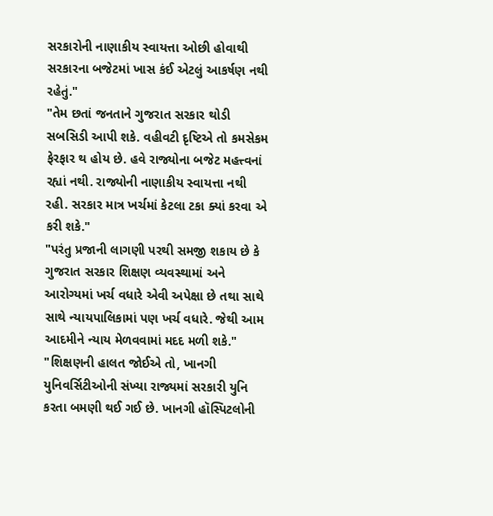સરકારોની નાણાકીય સ્વાયત્તા ઓછી હોવાથી સરકારના બજેટમાં ખાસ કંઈ એટલું આકર્ષણ નથી રહેતું."
"તેમ છતાં જનતાને ગુજરાત સરકાર થોડી સબસિડી આપી શકે. વહીવટી દૃષ્ટિએ તો કમસેકમ ફેરફાર થ હોય છે. હવે રાજ્યોના બજેટ મહત્ત્વનાં રહ્યાં નથી. રાજ્યોની નાણાકીય સ્વાયત્તા નથી રહી. સરકાર માત્ર ખર્ચમાં કેટલા ટકા ક્યાં કરવા એ કરી શકે."
"પરંતુ પ્રજાની લાગણી પરથી સમજી શકાય છે કે ગુજરાત સરકાર શિક્ષણ વ્યવસ્થામાં અને આરોગ્યમાં ખર્ચ વધારે એવી અપેક્ષા છે તથા સાથે સાથે ન્યાયપાલિકામાં પણ ખર્ચ વધારે. જેથી આમ આદમીને ન્યાય મેળવવામાં મદદ મળી શકે."
"શિક્ષણની હાલત જોઈએ તો, ખાનગી યુનિવર્સિટીઓની સંખ્યા રાજ્યમાં સરકારી યુનિ કરતા બમણી થઈ ગઈ છે. ખાનગી હૉસ્પિટલોની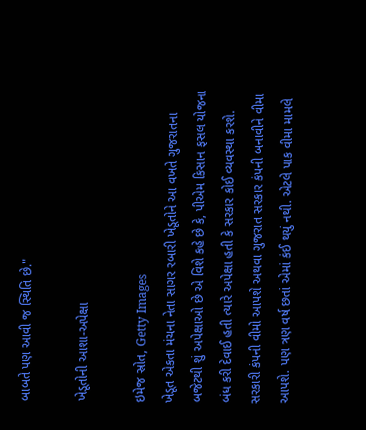બાબતે પણ આવી જ સ્થિતિ છે."

ખેડૂતોની આશા-અપેક્ષા

ઇમેજ સ્રોત, Getty Images
ખેડૂત એકતા મંચના નેતા સાગર રબારી ખેડૂતોને આ વખતે ગુજરાતના બજેટથી શું અપેક્ષાઓ છે એ વિશે કહે છે કે, પીએમ કિસાન ફસલ યોજના બંધ કરી દેવાઈ હતી ત્યારે અપેક્ષા હતી કે સરકાર કોઈ વ્યવસ્થા કરશે. સરકારી કંપની વીમો આપશે અથવા ગુજરાત સરકાર કંપની બનાવીને વીમા આપશે. પણ ત્રણ વર્ષ છતાં એમાં કંઈ થયું નથી. એટલે પાક વીમા મામલે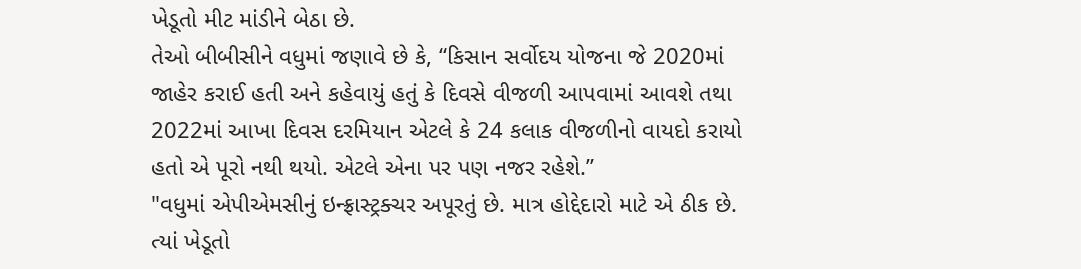ખેડૂતો મીટ માંડીને બેઠા છે.
તેઓ બીબીસીને વધુમાં જણાવે છે કે, “કિસાન સર્વોદય યોજના જે 2020માં જાહેર કરાઈ હતી અને કહેવાયું હતું કે દિવસે વીજળી આપવામાં આવશે તથા 2022માં આખા દિવસ દરમિયાન એટલે કે 24 કલાક વીજળીનો વાયદો કરાયો હતો એ પૂરો નથી થયો. એટલે એના પર પણ નજર રહેશે.”
"વધુમાં એપીએમસીનું ઇન્ફ્રાસ્ટ્રક્ચર અપૂરતું છે. માત્ર હોદ્દેદારો માટે એ ઠીક છે. ત્યાં ખેડૂતો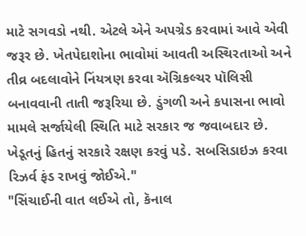માટે સગવડો નથી. એટલે એને અપગ્રેડ કરવામાં આવે એવી જરૂર છે. ખેતપેદાશોના ભાવોમાં આવતી અસ્થિરતાઓ અને તીવ્ર બદલાવોને નિંયત્રણ કરવા ઍગ્રિકલ્ચર પૉલિસી બનાવવાની તાતી જરૂરિયા છે. ડુંગળી અને કપાસના ભાવો મામલે સર્જાયેલી સ્થિતિ માટે સરકાર જ જવાબદાર છે. ખેડૂતનું હિતનું સરકારે રક્ષણ કરવું પડે. સબસિડાઇઝ કરવા રિઝર્વ ફંડ રાખવું જોઈએ."
"સિંચાઈની વાત લઈએ તો, કૅનાલ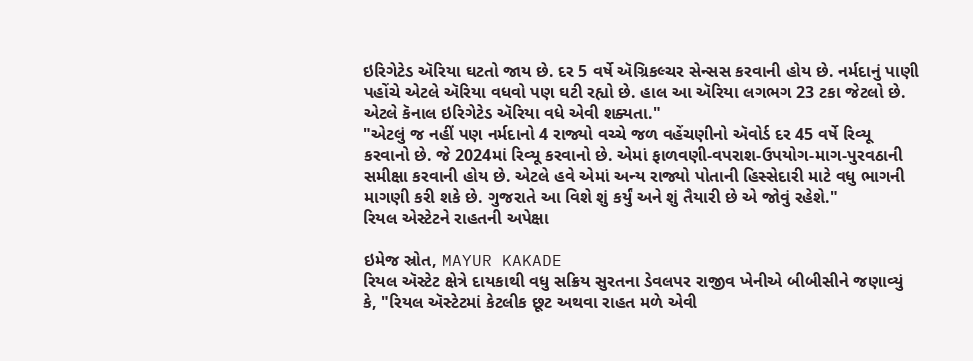ઇરિગેટેડ ઍરિયા ઘટતો જાય છે. દર 5 વર્ષે ઍગ્રિકલ્ચર સેન્સસ કરવાની હોય છે. નર્મદાનું પાણી પહોંચે એટલે ઍરિયા વધવો પણ ઘટી રહ્યો છે. હાલ આ ઍરિયા લગભગ 23 ટકા જેટલો છે. એટલે કૅનાલ ઇરિગેટેડ ઍરિયા વધે એવી શક્યતા."
"એટલું જ નહીં પણ નર્મદાનો 4 રાજ્યો વચ્ચે જળ વહેંચણીનો ઍવોર્ડ દર 45 વર્ષે રિવ્યૂ કરવાનો છે. જે 2024માં રિવ્યૂ કરવાનો છે. એમાં ફાળવણી-વપરાશ-ઉપયોગ-માગ-પુરવઠાની સમીક્ષા કરવાની હોય છે. એટલે હવે એમાં અન્ય રાજ્યો પોતાની હિસ્સેદારી માટે વધુ ભાગની માગણી કરી શકે છે. ગુજરાતે આ વિશે શું કર્યું અને શું તૈયારી છે એ જોવું રહેશે."
રિયલ એસ્ટેટને રાહતની અપેક્ષા

ઇમેજ સ્રોત, MAYUR KAKADE
રિયલ ઍસ્ટેટ ક્ષેત્રે દાયકાથી વધુ સક્રિય સુરતના ડેવલપર રાજીવ ખેનીએ બીબીસીને જણાવ્યું કે, "રિયલ ઍસ્ટેટમાં કેટલીક છૂટ અથવા રાહત મળે એવી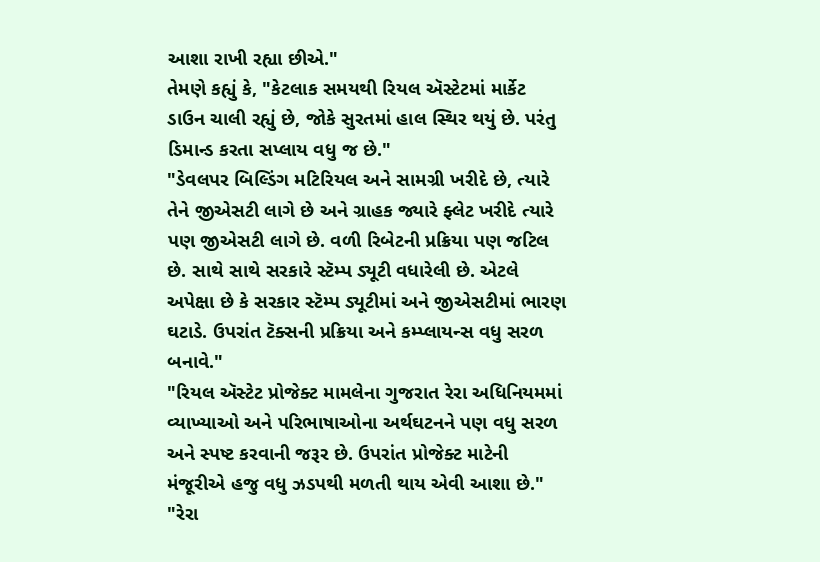આશા રાખી રહ્યા છીએ."
તેમણે કહ્યું કે, "કેટલાક સમયથી રિયલ ઍસ્ટેટમાં માર્કેટ ડાઉન ચાલી રહ્યું છે, જોકે સુરતમાં હાલ સ્થિર થયું છે. પરંતુ ડિમાન્ડ કરતા સપ્લાય વધુ જ છે."
"ડેવલપર બિલ્ડિંગ મટિરિયલ અને સામગ્રી ખરીદે છે, ત્યારે તેને જીએસટી લાગે છે અને ગ્રાહક જ્યારે ફ્લેટ ખરીદે ત્યારે પણ જીએસટી લાગે છે. વળી રિબેટની પ્રક્રિયા પણ જટિલ છે. સાથે સાથે સરકારે સ્ટૅમ્પ ડ્યૂટી વધારેલી છે. એટલે અપેક્ષા છે કે સરકાર સ્ટૅમ્પ ડ્યૂટીમાં અને જીએસટીમાં ભારણ ઘટાડે. ઉપરાંત ટૅક્સની પ્રક્રિયા અને કમ્પ્લાયન્સ વધુ સરળ બનાવે."
"રિયલ ઍસ્ટેટ પ્રોજેક્ટ મામલેના ગુજરાત રેરા અધિનિયમમાં વ્યાખ્યાઓ અને પરિભાષાઓના અર્થઘટનને પણ વધુ સરળ અને સ્પષ્ટ કરવાની જરૂર છે. ઉપરાંત પ્રોજેક્ટ માટેની મંજૂરીએ હજુ વધુ ઝડપથી મળતી થાય એવી આશા છે."
"રેરા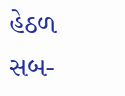હેઠળ સબ-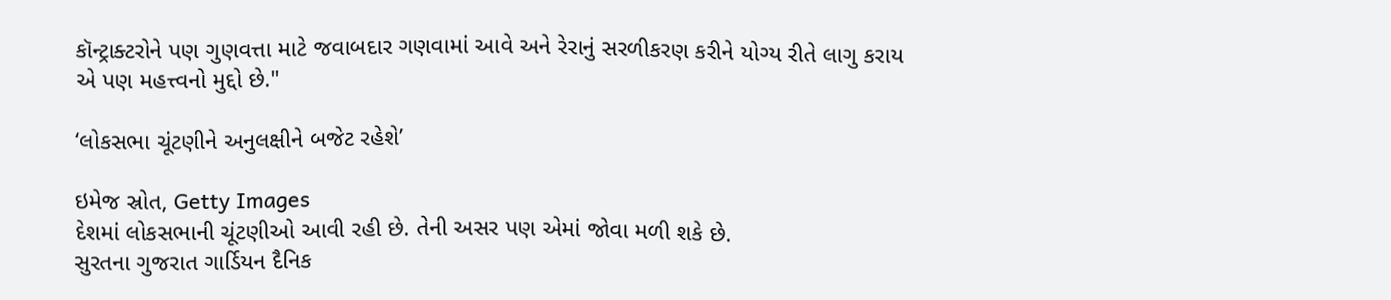કૉન્ટ્રાક્ટરોને પણ ગુણવત્તા માટે જવાબદાર ગણવામાં આવે અને રેરાનું સરળીકરણ કરીને યોગ્ય રીતે લાગુ કરાય એ પણ મહત્ત્વનો મુદ્દો છે."

‘લોકસભા ચૂંટણીને અનુલક્ષીને બજેટ રહેશે’

ઇમેજ સ્રોત, Getty Images
દેશમાં લોકસભાની ચૂંટણીઓ આવી રહી છે. તેની અસર પણ એમાં જોવા મળી શકે છે.
સુરતના ગુજરાત ગાર્ડિયન દૈનિક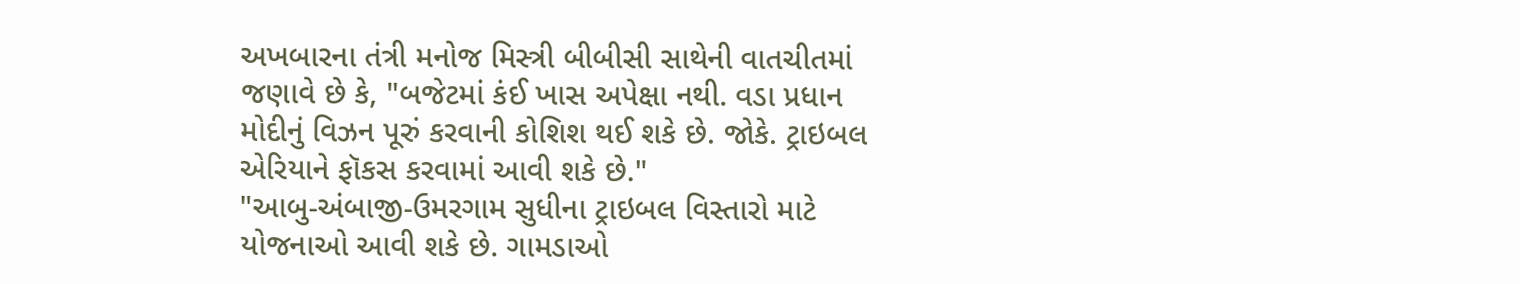અખબારના તંત્રી મનોજ મિસ્ત્રી બીબીસી સાથેની વાતચીતમાં જણાવે છે કે, "બજેટમાં કંઈ ખાસ અપેક્ષા નથી. વડા પ્રધાન મોદીનું વિઝન પૂરું કરવાની કોશિશ થઈ શકે છે. જોકે. ટ્રાઇબલ એરિયાને ફૉકસ કરવામાં આવી શકે છે."
"આબુ-અંબાજી-ઉમરગામ સુધીના ટ્રાઇબલ વિસ્તારો માટે યોજનાઓ આવી શકે છે. ગામડાઓ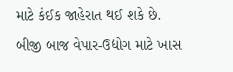માટે કંઈક જાહેરાત થઈ શકે છે. બીજી બાજ વેપાર-ઉદ્યોગ માટે ખાસ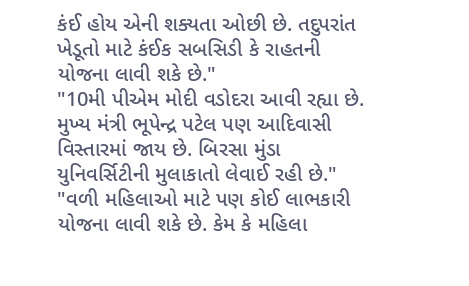કંઈ હોય એની શક્યતા ઓછી છે. તદુપરાંત ખેડૂતો માટે કંઈક સબસિડી કે રાહતની યોજના લાવી શકે છે."
"10મી પીએમ મોદી વડોદરા આવી રહ્યા છે. મુખ્ય મંત્રી ભૂપેન્દ્ર પટેલ પણ આદિવાસી વિસ્તારમાં જાય છે. બિરસા મુંડા યુનિવર્સિટીની મુલાકાતો લેવાઈ રહી છે."
"વળી મહિલાઓ માટે પણ કોઈ લાભકારી યોજના લાવી શકે છે. કેમ કે મહિલા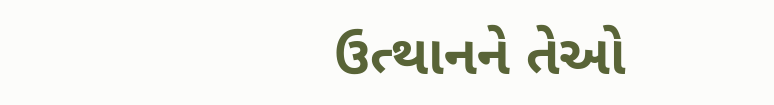ઉત્થાનને તેઓ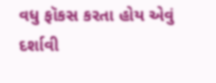વધુ ફૉકસ કરતા હોય એવું દર્શાવી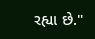રહ્યા છે."